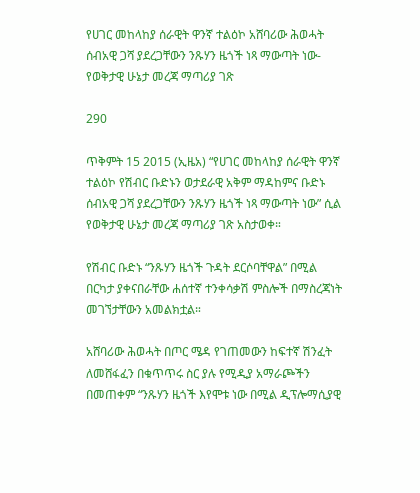የሀገር መከላከያ ሰራዊት ዋንኛ ተልዕኮ አሸባሪው ሕወሓት ሰብአዊ ጋሻ ያደረጋቸውን ንጹሃን ዜጎች ነጻ ማውጣት ነው- የወቅታዊ ሁኔታ መረጃ ማጣሪያ ገጽ

290

ጥቅምት 15 2015 (ኢዜአ) “የሀገር መከላከያ ሰራዊት ዋንኛ ተልዕኮ የሽብር ቡድኑን ወታደራዊ አቅም ማዳከምና ቡድኑ ሰብአዊ ጋሻ ያደረጋቸውን ንጹሃን ዜጎች ነጻ ማውጣት ነው” ሲል የወቅታዊ ሁኔታ መረጃ ማጣሪያ ገጽ አስታወቀ።

የሽብር ቡድኑ “ንጹሃን ዜጎች ጉዳት ደርሶባቸዋል” በሚል በርካታ ያቀናበራቸው ሐሰተኛ ተንቀሳቃሽ ምስሎች በማስረጃነት መገኘታቸውን አመልክቷል።

አሸባሪው ሕወሓት በጦር ሜዳ የገጠመውን ከፍተኛ ሽንፈት ለመሸፋፈን በቁጥጥሩ ስር ያሉ የሚዲያ አማራጮችን በመጠቀም “ንጹሃን ዜጎች እየሞቱ ነው በሚል ዲፕሎማሲያዊ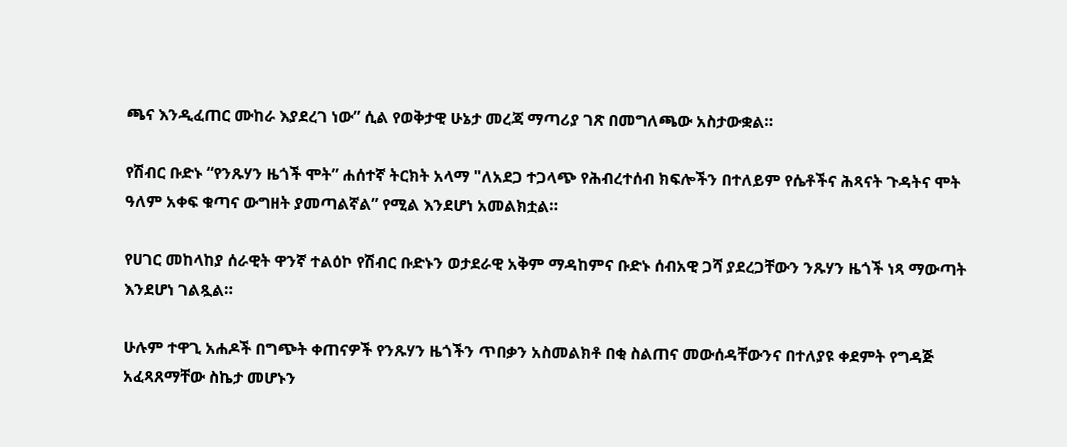ጫና እንዲፈጠር ሙከራ እያደረገ ነው” ሲል የወቅታዊ ሁኔታ መረጃ ማጣሪያ ገጽ በመግለጫው አስታውቋል።

የሽብር ቡድኑ “የንጹሃን ዜጎች ሞት” ሐሰተኛ ትርክት አላማ "ለአደጋ ተጋላጭ የሕብረተሰብ ክፍሎችን በተለይም የሴቶችና ሕጻናት ጉዳትና ሞት ዓለም አቀፍ ቁጣና ውግዘት ያመጣልኛል” የሚል እንደሆነ አመልክቷል።

የሀገር መከላከያ ሰራዊት ዋንኛ ተልዕኮ የሽብር ቡድኑን ወታደራዊ አቅም ማዳከምና ቡድኑ ሰብአዊ ጋሻ ያደረጋቸውን ንጹሃን ዜጎች ነጻ ማውጣት እንደሆነ ገልጿል።

ሁሉም ተዋጊ አሐዶች በግጭት ቀጠናዎች የንጹሃን ዜጎችን ጥበቃን አስመልክቶ በቂ ስልጠና መውሰዳቸውንና በተለያዩ ቀደምት የግዳጅ አፈጻጸማቸው ስኬታ መሆኑን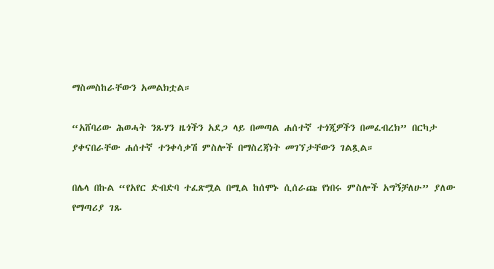ማስመስከራቸውን አመልክቷል።

“አሸባሪው ሕወሓት ንጹሃን ዜጎችን አደጋ ላይ በመጣል ሐሰተኛ ተጎጂዎችን በመፈብረክ” በርካታ ያቀናበራቸው ሐሰተኛ ተንቀሳቃሽ ምስሎች በማስረጃነት መገኘታቸውን ገልጿል።

በሌላ በኩል “የአየር ድብድባ ተፈጽሟል በሚል ከሰሞኑ ሲሰራጩ የነበሩ ምስሎች አግኝቻለሁ” ያለው የማጣሪያ ገጹ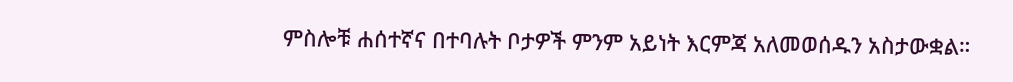ምስሎቹ ሐሰተኛና በተባሉት ቦታዎች ምንም አይነት እርምጃ አለመወሰዱን አስታውቋል።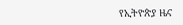የኢትዮጵያ ዜና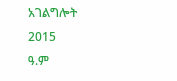አገልግሎት
2015
ዓ.ም